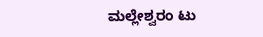ಮಲ್ಲೇಶ್ವರಂ ಟು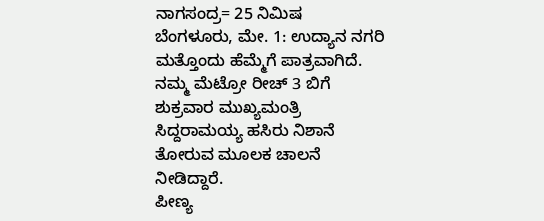ನಾಗಸಂದ್ರ= 25 ನಿಮಿಷ
ಬೆಂಗಳೂರು, ಮೇ. 1: ಉದ್ಯಾನ ನಗರಿ ಮತ್ತೊಂದು ಹೆಮ್ಮೆಗೆ ಪಾತ್ರವಾಗಿದೆ. ನಮ್ಮ ಮೆಟ್ರೋ ರೀಚ್ 3 ಬಿಗೆ ಶುಕ್ರವಾರ ಮುಖ್ಯಮಂತ್ರಿ ಸಿದ್ದರಾಮಯ್ಯ ಹಸಿರು ನಿಶಾನೆ ತೋರುವ ಮೂಲಕ ಚಾಲನೆ ನೀಡಿದ್ದಾರೆ.
ಪೀಣ್ಯ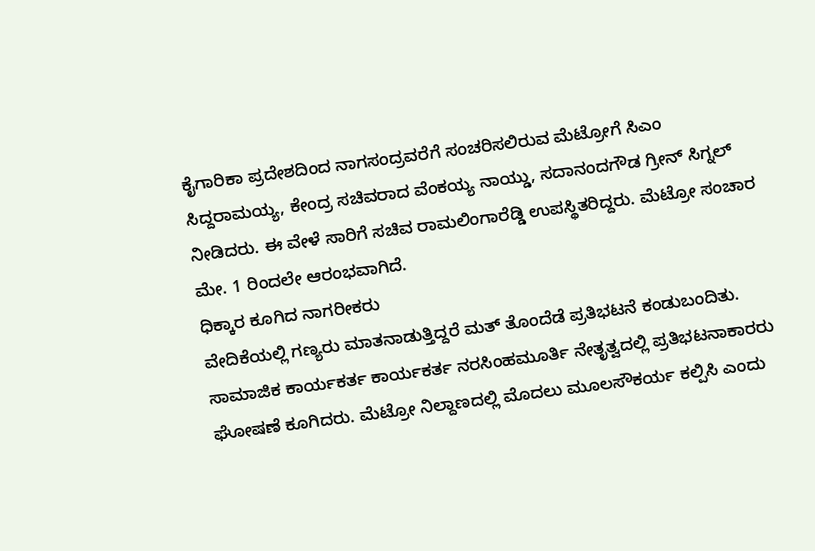ಕೈಗಾರಿಕಾ ಪ್ರದೇಶದಿಂದ ನಾಗಸಂದ್ರವರೆಗೆ ಸಂಚರಿಸಲಿರುವ ಮೆಟ್ರೋಗೆ ಸಿಎಂ ಸಿದ್ದರಾಮಯ್ಯ, ಕೇಂದ್ರ ಸಚಿವರಾದ ವೆಂಕಯ್ಯ ನಾಯ್ಡು, ಸದಾನಂದಗೌಡ ಗ್ರೀನ್ ಸಿಗ್ನಲ್ ನೀಡಿದರು. ಈ ವೇಳೆ ಸಾರಿಗೆ ಸಚಿವ ರಾಮಲಿಂಗಾರೆಡ್ಡಿ ಉಪಸ್ಥಿತರಿದ್ದರು. ಮೆಟ್ರೋ ಸಂಚಾರ ಮೇ. 1 ರಿಂದಲೇ ಆರಂಭವಾಗಿದೆ.
ಧಿಕ್ಕಾರ ಕೂಗಿದ ನಾಗರೀಕರು
ವೇದಿಕೆಯಲ್ಲಿ ಗಣ್ಯರು ಮಾತನಾಡುತ್ತಿದ್ದರೆ ಮತ್ ತೊಂದೆಡೆ ಪ್ರತಿಭಟನೆ ಕಂಡುಬಂದಿತು. ಸಾಮಾಜಿಕ ಕಾರ್ಯಕರ್ತ ಕಾರ್ಯಕರ್ತ ನರಸಿಂಹಮೂರ್ತಿ ನೇತೃತ್ವದಲ್ಲಿ ಪ್ರತಿಭಟನಾಕಾರರು ಘೋಷಣೆ ಕೂಗಿದರು. ಮೆಟ್ರೋ ನಿಲ್ದಾಣದಲ್ಲಿ ಮೊದಲು ಮೂಲಸೌಕರ್ಯ ಕಲ್ಪಿಸಿ ಎಂದು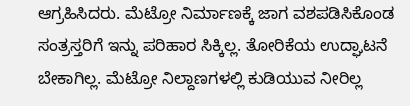ಆಗ್ರಹಿಸಿದರು. ಮೆಟ್ರೋ ನಿರ್ಮಾಣಕ್ಕೆ ಜಾಗ ವಶಪಡಿಸಿಕೊಂಡ ಸಂತ್ರಸ್ತರಿಗೆ ಇನ್ನು ಪರಿಹಾರ ಸಿಕ್ಕಿಲ್ಲ. ತೋರಿಕೆಯ ಉದ್ಘಾಟನೆ ಬೇಕಾಗಿಲ್ಲ. ಮೆಟ್ರೋ ನಿಲ್ದಾಣಗಳಲ್ಲಿ ಕುಡಿಯುವ ನೀರಿಲ್ಲ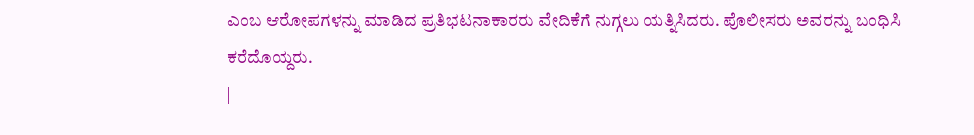ಎಂಬ ಆರೋಪಗಳನ್ನು ಮಾಡಿದ ಪ್ರತಿಭಟನಾಕಾರರು ವೇದಿಕೆಗೆ ನುಗ್ಗಲು ಯತ್ನಿಸಿದರು. ಪೊಲೀಸರು ಅವರನ್ನು ಬಂಧಿಸಿ ಕರೆದೊಯ್ದರು.
|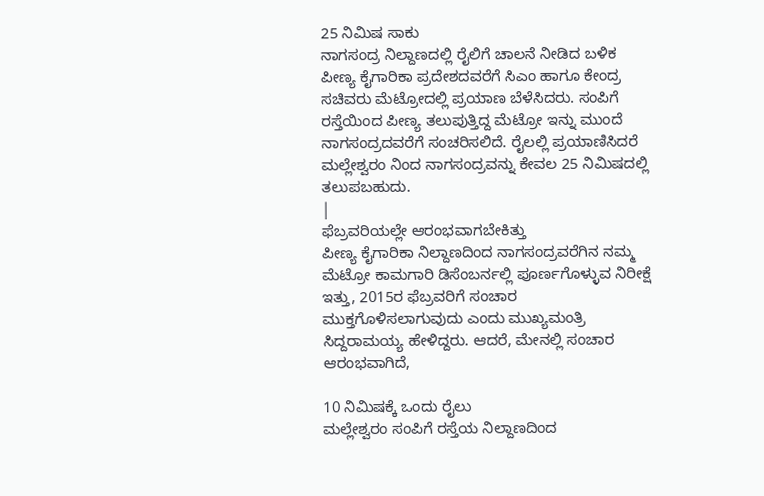25 ನಿಮಿಷ ಸಾಕು
ನಾಗಸಂದ್ರ ನಿಲ್ದಾಣದಲ್ಲಿ ರೈಲಿಗೆ ಚಾಲನೆ ನೀಡಿದ ಬಳಿಕ ಪೀಣ್ಯ ಕೈಗಾರಿಕಾ ಪ್ರದೇಶದವರೆಗೆ ಸಿಎಂ ಹಾಗೂ ಕೇಂದ್ರ ಸಚಿವರು ಮೆಟ್ರೋದಲ್ಲಿ ಪ್ರಯಾಣ ಬೆಳೆಸಿದರು. ಸಂಪಿಗೆ ರಸ್ತೆಯಿಂದ ಪೀಣ್ಯ ತಲುಪುತ್ತಿದ್ದ ಮೆಟ್ರೋ ಇನ್ನು ಮುಂದೆ ನಾಗಸಂದ್ರದವರೆಗೆ ಸಂಚರಿಸಲಿದೆ. ರೈಲಲ್ಲಿ ಪ್ರಯಾಣಿಸಿದರೆ ಮಲ್ಲೇಶ್ವರಂ ನಿಂದ ನಾಗಸಂದ್ರವನ್ನು ಕೇವಲ 25 ನಿಮಿಷದಲ್ಲಿ ತಲುಪಬಹುದು.
|
ಫೆಬ್ರವರಿಯಲ್ಲೇ ಆರಂಭವಾಗಬೇಕಿತ್ತು
ಪೀಣ್ಯ ಕೈಗಾರಿಕಾ ನಿಲ್ದಾಣದಿಂದ ನಾಗಸಂದ್ರವರೆಗಿನ ನಮ್ಮ ಮೆಟ್ರೋ ಕಾಮಗಾರಿ ಡಿಸೆಂಬರ್ನಲ್ಲಿ ಪೂರ್ಣಗೊಳ್ಳುವ ನಿರೀಕ್ಷೆ ಇತ್ತು, 2015ರ ಫೆಬ್ರವರಿಗೆ ಸಂಚಾರ ಮುಕ್ತಗೊಳಿಸಲಾಗುವುದು ಎಂದು ಮುಖ್ಯಮಂತ್ರಿ ಸಿದ್ದರಾಮಯ್ಯ ಹೇಳಿದ್ದರು. ಆದರೆ, ಮೇನಲ್ಲಿ ಸಂಚಾರ ಆರಂಭವಾಗಿದೆ,

10 ನಿಮಿಷಕ್ಕೆ ಒಂದು ರೈಲು
ಮಲ್ಲೇಶ್ವರಂ ಸಂಪಿಗೆ ರಸ್ತೆಯ ನಿಲ್ದಾಣದಿಂದ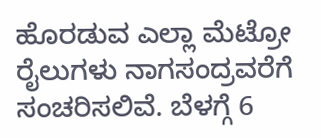ಹೊರಡುವ ಎಲ್ಲಾ ಮೆಟ್ರೋ ರೈಲುಗಳು ನಾಗಸಂದ್ರವರೆಗೆ ಸಂಚರಿಸಲಿವೆ. ಬೆಳಗ್ಗೆ 6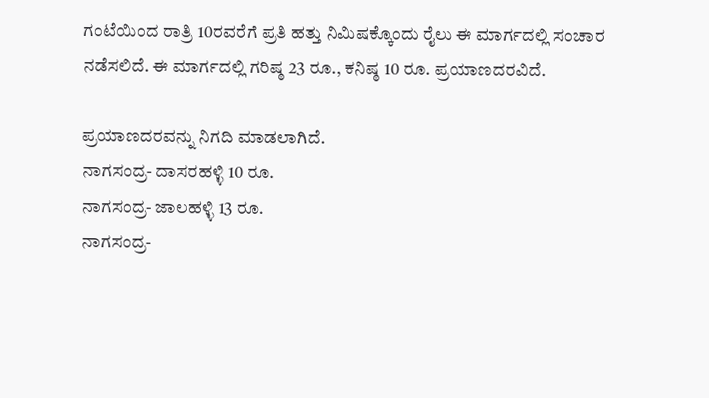ಗಂಟೆಯಿಂದ ರಾತ್ರಿ 10ರವರೆಗೆ ಪ್ರತಿ ಹತ್ತು ನಿಮಿಷಕ್ಕೊಂದು ರೈಲು ಈ ಮಾರ್ಗದಲ್ಲಿ ಸಂಚಾರ ನಡೆಸಲಿದೆ. ಈ ಮಾರ್ಗದಲ್ಲಿ ಗರಿಷ್ಠ 23 ರೂ., ಕನಿಷ್ಠ 10 ರೂ. ಪ್ರಯಾಣದರವಿದೆ.

ಪ್ರಯಾಣದರವನ್ನು ನಿಗದಿ ಮಾಡಲಾಗಿದೆ.
ನಾಗಸಂದ್ರ- ದಾಸರಹಳ್ಳಿ 10 ರೂ.
ನಾಗಸಂದ್ರ- ಜಾಲಹಳ್ಳಿ 13 ರೂ.
ನಾಗಸಂದ್ರ-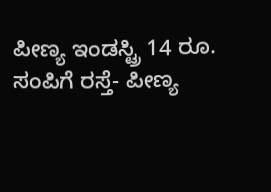ಪೀಣ್ಯ ಇಂಡಸ್ಟ್ರಿ 14 ರೂ.
ಸಂಪಿಗೆ ರಸ್ತೆ- ಪೀಣ್ಯ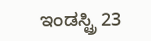ಇಂಡಸ್ಟ್ರಿ 23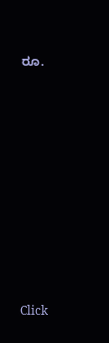ರೂ.












Click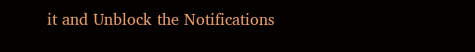it and Unblock the Notifications